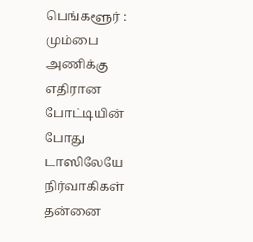பெங்களூர் : மும்பை அணிக்கு எதிரான போட்டியின் போது டாஸிலேயே நிர்வாகிகள் தன்னை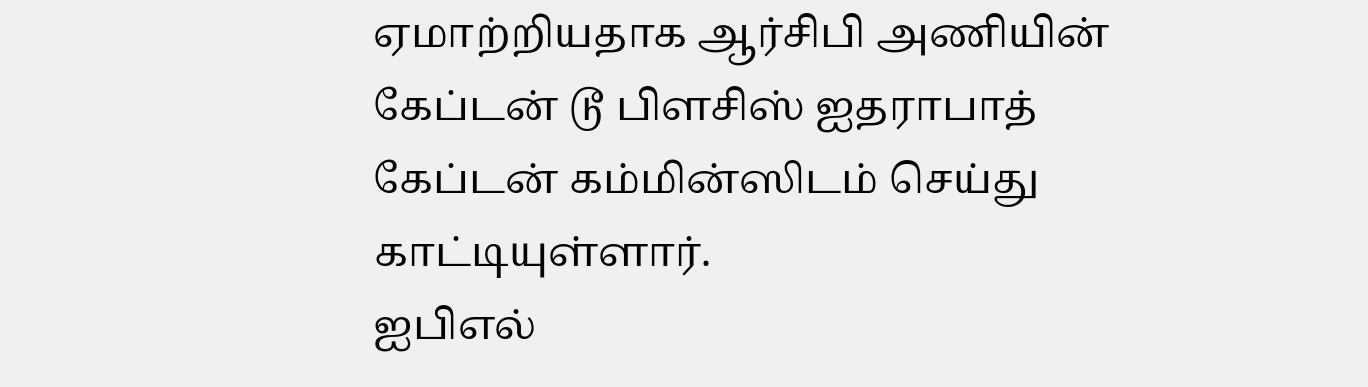ஏமாற்றியதாக ஆர்சிபி அணியின் கேப்டன் டூ பிளசிஸ் ஐதராபாத் கேப்டன் கம்மின்ஸிடம் செய்து காட்டியுள்ளார்.
ஐபிஎல்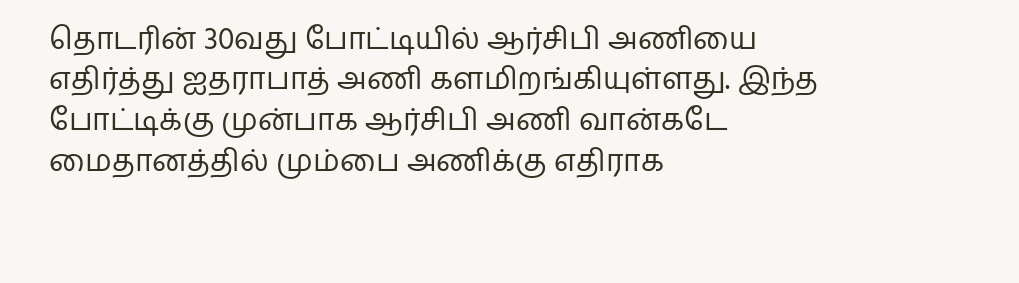தொடரின் 30வது போட்டியில் ஆர்சிபி அணியை எதிர்த்து ஐதராபாத் அணி களமிறங்கியுள்ளது. இந்த போட்டிக்கு முன்பாக ஆர்சிபி அணி வான்கடே மைதானத்தில் மும்பை அணிக்கு எதிராக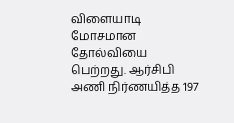விளையாடி மோசமான தோல்வியை பெற்றது. ஆர்சிபி அணி நிர்ணயித்த 197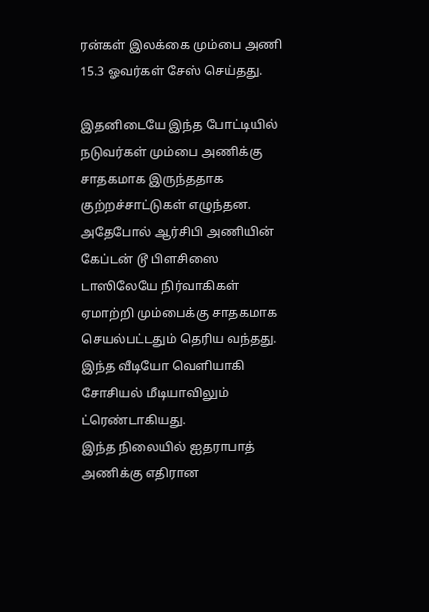ரன்கள் இலக்கை மும்பை அணி 15.3 ஓவர்கள் சேஸ் செய்தது.

இதனிடையே இந்த போட்டியில் நடுவர்கள் மும்பை அணிக்கு சாதகமாக இருந்ததாக குற்றச்சாட்டுகள் எழுந்தன. அதேபோல் ஆர்சிபி அணியின் கேப்டன் டூ பிளசிஸை டாஸிலேயே நிர்வாகிகள் ஏமாற்றி மும்பைக்கு சாதகமாக செயல்பட்டதும் தெரிய வந்தது. இந்த வீடியோ வெளியாகி சோசியல் மீடியாவிலும் ட்ரெண்டாகியது.
இந்த நிலையில் ஐதராபாத் அணிக்கு எதிரான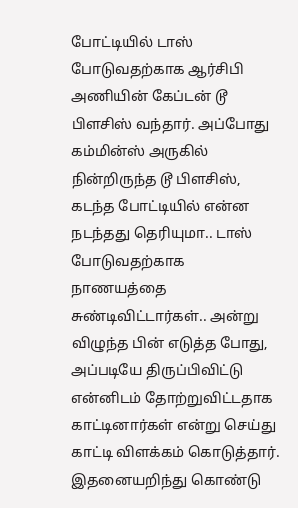போட்டியில் டாஸ் போடுவதற்காக ஆர்சிபி அணியின் கேப்டன் டூ பிளசிஸ் வந்தார். அப்போது கம்மின்ஸ் அருகில் நின்றிருந்த டூ பிளசிஸ், கடந்த போட்டியில் என்ன நடந்தது தெரியுமா.. டாஸ் போடுவதற்காக நாணயத்தை சுண்டிவிட்டார்கள்.. அன்று விழுந்த பின் எடுத்த போது, அப்படியே திருப்பிவிட்டு என்னிடம் தோற்றுவிட்டதாக காட்டினார்கள் என்று செய்து காட்டி விளக்கம் கொடுத்தார்.
இதனையறிந்து கொண்டு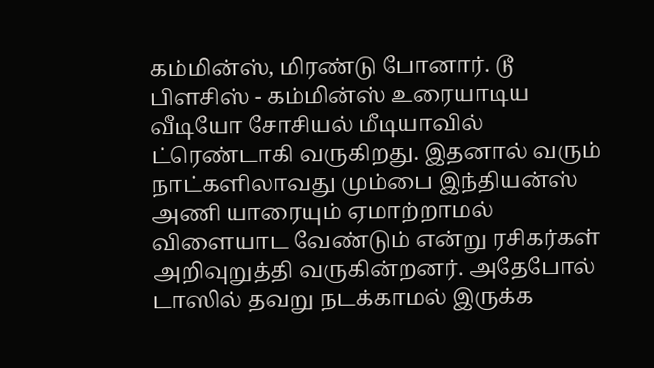கம்மின்ஸ், மிரண்டு போனார். டூ பிளசிஸ் - கம்மின்ஸ் உரையாடிய வீடியோ சோசியல் மீடியாவில் ட்ரெண்டாகி வருகிறது. இதனால் வரும் நாட்களிலாவது மும்பை இந்தியன்ஸ் அணி யாரையும் ஏமாற்றாமல் விளையாட வேண்டும் என்று ரசிகர்கள் அறிவுறுத்தி வருகின்றனர். அதேபோல் டாஸில் தவறு நடக்காமல் இருக்க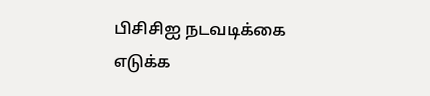பிசிசிஐ நடவடிக்கை எடுக்க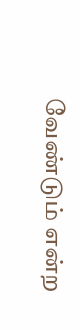வேண்டும் என்ற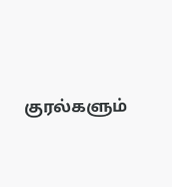குரல்களும்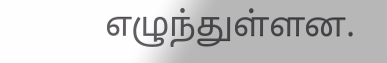எழுந்துள்ளன.